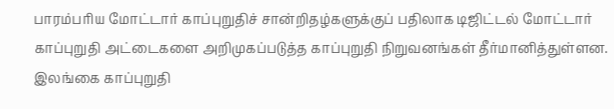பாரம்பரிய மோட்டார் காப்புறுதிச் சான்றிதழ்களுக்குப் பதிலாக டிஜிட்டல் மோட்டார் காப்புறுதி அட்டைகளை அறிமுகப்படுத்த காப்புறுதி நிறுவனங்கள் தீர்மானித்துள்ளன.
இலங்கை காப்புறுதி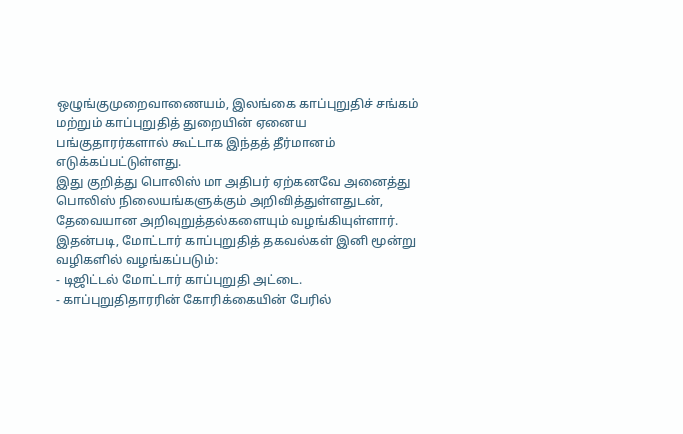ஒழுங்குமுறைவாணையம், இலங்கை காப்புறுதிச் சங்கம் மற்றும் காப்புறுதித் துறையின் ஏனைய பங்குதாரர்களால் கூட்டாக இந்தத் தீர்மானம் எடுக்கப்பட்டுள்ளது.
இது குறித்து பொலிஸ் மா அதிபர் ஏற்கனவே அனைத்து பொலிஸ் நிலையங்களுக்கும் அறிவித்துள்ளதுடன், தேவையான அறிவுறுத்தல்களையும் வழங்கியுள்ளார்.
இதன்படி, மோட்டார் காப்புறுதித் தகவல்கள் இனி மூன்று வழிகளில் வழங்கப்படும்:
- டிஜிட்டல் மோட்டார் காப்புறுதி அட்டை.
- காப்புறுதிதாரரின் கோரிக்கையின் பேரில்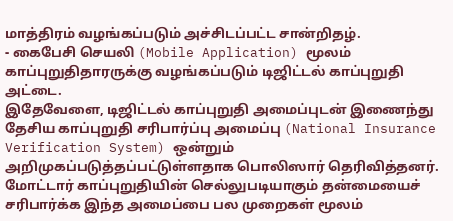மாத்திரம் வழங்கப்படும் அச்சிடப்பட்ட சான்றிதழ்.
- கைபேசி செயலி (Mobile Application) மூலம் காப்புறுதிதாரருக்கு வழங்கப்படும் டிஜிட்டல் காப்புறுதி அட்டை.
இதேவேளை, டிஜிட்டல் காப்புறுதி அமைப்புடன் இணைந்து தேசிய காப்புறுதி சரிபார்ப்பு அமைப்பு (National Insurance Verification System) ஒன்றும் அறிமுகப்படுத்தப்பட்டுள்ளதாக பொலிஸார் தெரிவித்தனர்.
மோட்டார் காப்புறுதியின் செல்லுபடியாகும் தன்மையைச் சரிபார்க்க இந்த அமைப்பை பல முறைகள் மூலம்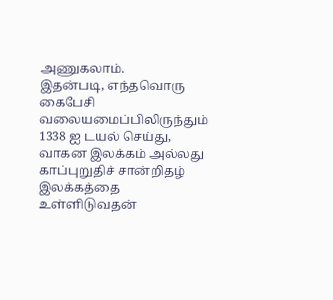அணுகலாம்.
இதன்படி, எந்தவொரு கைபேசி வலையமைப்பிலிருந்தும் 1338 ஐ டயல் செய்து, வாகன இலக்கம் அல்லது காப்புறுதிச் சான்றிதழ் இலக்கத்தை உள்ளிடுவதன்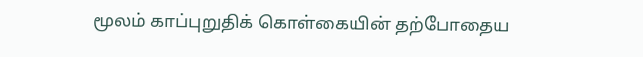மூலம் காப்புறுதிக் கொள்கையின் தற்போதைய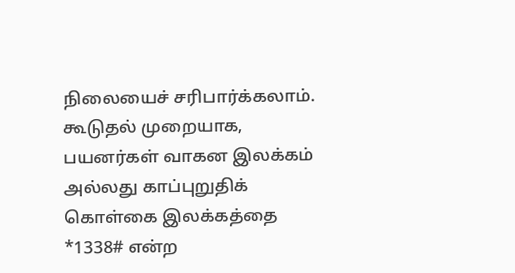நிலையைச் சரிபார்க்கலாம்.
கூடுதல் முறையாக, பயனர்கள் வாகன இலக்கம் அல்லது காப்புறுதிக் கொள்கை இலக்கத்தை *1338# என்ற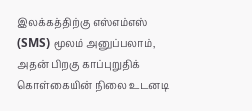இலக்கத்திற்கு எஸ்எம்எஸ் (SMS) மூலம் அனுப்பலாம், அதன் பிறகு காப்புறுதிக் கொள்கையின் நிலை உடனடி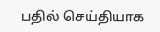பதில் செய்தியாக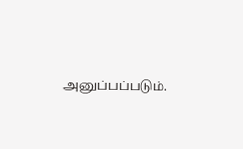அனுப்பப்படும்.